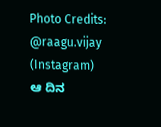Photo Credits: @raagu.vijay (Instagram)
ಆ ದಿನ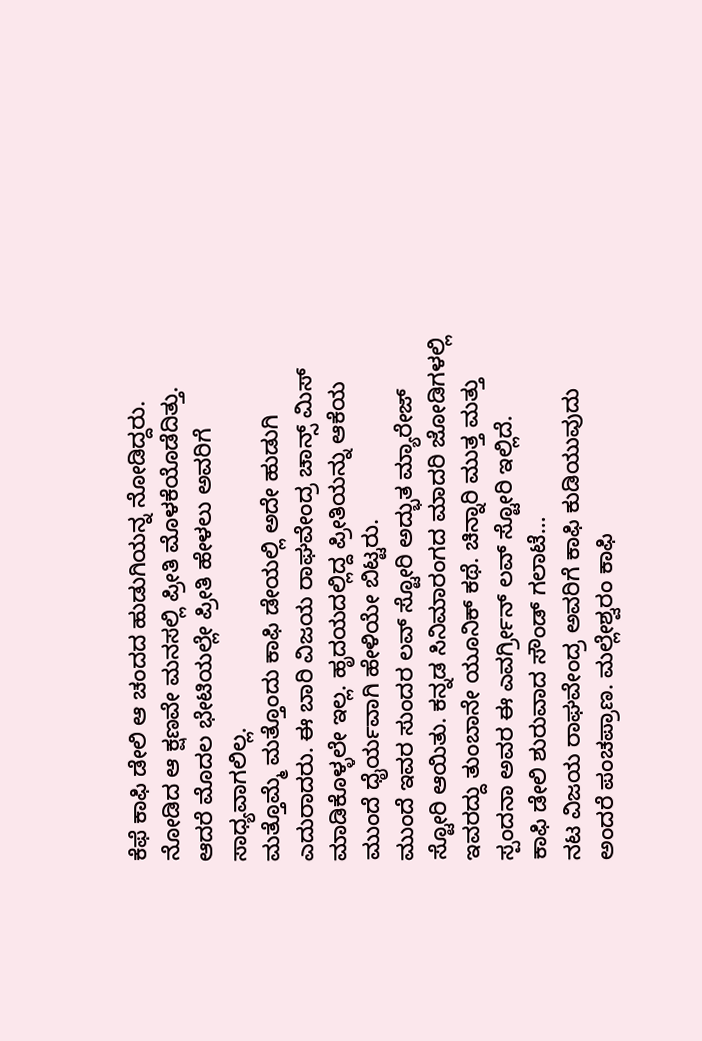ಕೆಫೆ ಕಾಫಿ ಡೇಲಿ ಆ ಚಂದದ ಹುಡುಗಿಯನ್ನ ನೋಡಿದ್ದರು. ನೋಡಿದ ಆ ಕ್ಷಣವೇ ಮನಸಲ್ಲಿ ಪ್ರೀತಿ ಮೊಳಕೆಯೊಡೆದಿತ್ತು. ಆದರೆ ಮೊದಲ ಭೇಟಿಯಲ್ಲೇ ಪ್ರೀತಿ ಹೇಳಲು ಅವರಿಗೆ ಸಾಧ್ಯವಾಗಲಿಲ್ಲ.
ಮತ್ತೊಮ್ಮೆ ಮತ್ತೊಂದು ಕಾಫಿ ಡೇಯಲ್ಲಿ ಅದೇ ಹುಡುಗಿ ಎದುರಾದರು. ಈ ಬಾರಿ ವಿಜಯ ರಾಘವೇಂದ್ರ ಚಾನ್ಸ್ ಮಿಸ್ ಮಾಡಿಕೊಳ್ಳಲೇ ಇಲ್ಲ. ಹೃದಯದಲ್ಲಿದ್ದ ಪ್ರೀತಿಯನ್ನು ಆಕೆಯ ಮುಂದೆ ಧೈರ್ಯವಾಗಿ ಹೇಳಿಯೇ ಬಿಟ್ಟರು.
ಮುಂದೆ ಇವರ ಸುಂದರ ಲವ್ ಸ್ಟೋರಿ ಅದ್ಭುತ ಮ್ಯಾರೇಜ್ ಸ್ಟೋರಿ ಆಯಿತು. ಕನ್ನಡ ಸಿನಿಮಾರಂಗದ ಮಾದರಿ ಜೋಡಿಗಳಲ್ಲಿ ಇವರದ್ದು ತುಂಬಾನೇ ಯೂನಿಕ್ ಕಥೆ. ಚಿನ್ನಾರಿ ಮುತ್ತ ಮತ್ತು ಸ್ಪಂದನಾ ಅವರ ಈ ಎವರ್ಗ್ರೀನ್ ಲವ್ ಸ್ಟೋರಿ ಇಲ್ಲಿದೆ.
ಕಾಫಿ ಡೇಲಿ ಶುರುವಾದ ಸೌಂಡ್ ಗಲಾಟೆ…
ನಟ ವಿಜಯ ರಾಘವೇಂದ್ರ ಅವರಿಗೆ ಕಾಫಿ ಕುಡಿಯುವುದು ಅಂದರೆ ಪಂಚಪ್ರಾಣ. ಮಲ್ಲೇಶ್ವರಂ ಕಾಫಿ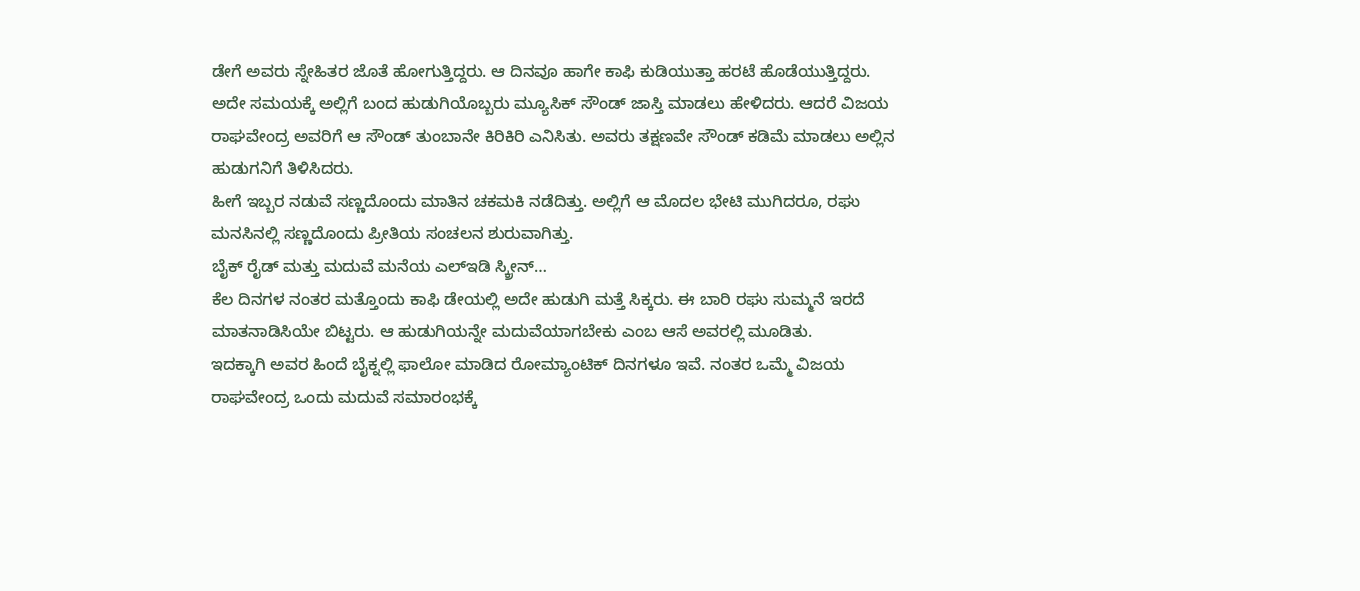ಡೇಗೆ ಅವರು ಸ್ನೇಹಿತರ ಜೊತೆ ಹೋಗುತ್ತಿದ್ದರು. ಆ ದಿನವೂ ಹಾಗೇ ಕಾಫಿ ಕುಡಿಯುತ್ತಾ ಹರಟೆ ಹೊಡೆಯುತ್ತಿದ್ದರು.
ಅದೇ ಸಮಯಕ್ಕೆ ಅಲ್ಲಿಗೆ ಬಂದ ಹುಡುಗಿಯೊಬ್ಬರು ಮ್ಯೂಸಿಕ್ ಸೌಂಡ್ ಜಾಸ್ತಿ ಮಾಡಲು ಹೇಳಿದರು. ಆದರೆ ವಿಜಯ ರಾಘವೇಂದ್ರ ಅವರಿಗೆ ಆ ಸೌಂಡ್ ತುಂಬಾನೇ ಕಿರಿಕಿರಿ ಎನಿಸಿತು. ಅವರು ತಕ್ಷಣವೇ ಸೌಂಡ್ ಕಡಿಮೆ ಮಾಡಲು ಅಲ್ಲಿನ ಹುಡುಗನಿಗೆ ತಿಳಿಸಿದರು.
ಹೀಗೆ ಇಬ್ಬರ ನಡುವೆ ಸಣ್ಣದೊಂದು ಮಾತಿನ ಚಕಮಕಿ ನಡೆದಿತ್ತು. ಅಲ್ಲಿಗೆ ಆ ಮೊದಲ ಭೇಟಿ ಮುಗಿದರೂ, ರಘು ಮನಸಿನಲ್ಲಿ ಸಣ್ಣದೊಂದು ಪ್ರೀತಿಯ ಸಂಚಲನ ಶುರುವಾಗಿತ್ತು.
ಬೈಕ್ ರೈಡ್ ಮತ್ತು ಮದುವೆ ಮನೆಯ ಎಲ್ಇಡಿ ಸ್ಕ್ರೀನ್…
ಕೆಲ ದಿನಗಳ ನಂತರ ಮತ್ತೊಂದು ಕಾಫಿ ಡೇಯಲ್ಲಿ ಅದೇ ಹುಡುಗಿ ಮತ್ತೆ ಸಿಕ್ಕರು. ಈ ಬಾರಿ ರಘು ಸುಮ್ಮನೆ ಇರದೆ ಮಾತನಾಡಿಸಿಯೇ ಬಿಟ್ಟರು. ಆ ಹುಡುಗಿಯನ್ನೇ ಮದುವೆಯಾಗಬೇಕು ಎಂಬ ಆಸೆ ಅವರಲ್ಲಿ ಮೂಡಿತು.
ಇದಕ್ಕಾಗಿ ಅವರ ಹಿಂದೆ ಬೈಕ್ನಲ್ಲಿ ಫಾಲೋ ಮಾಡಿದ ರೋಮ್ಯಾಂಟಿಕ್ ದಿನಗಳೂ ಇವೆ. ನಂತರ ಒಮ್ಮೆ ವಿಜಯ ರಾಘವೇಂದ್ರ ಒಂದು ಮದುವೆ ಸಮಾರಂಭಕ್ಕೆ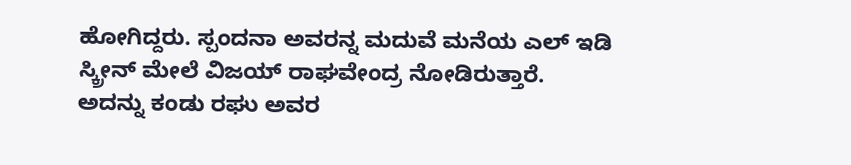ಹೋಗಿದ್ದರು. ಸ್ಪಂದನಾ ಅವರನ್ನ ಮದುವೆ ಮನೆಯ ಎಲ್ ಇಡಿ ಸ್ಕ್ರೀನ್ ಮೇಲೆ ವಿಜಯ್ ರಾಘವೇಂದ್ರ ನೋಡಿರುತ್ತಾರೆ.
ಅದನ್ನು ಕಂಡು ರಘು ಅವರ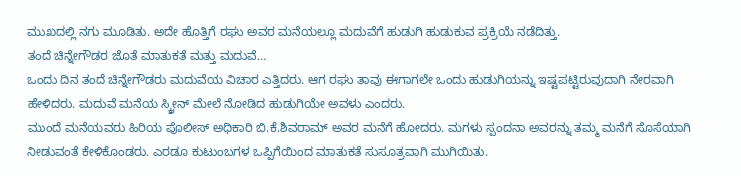ಮುಖದಲ್ಲಿ ನಗು ಮೂಡಿತು. ಅದೇ ಹೊತ್ತಿಗೆ ರಘು ಅವರ ಮನೆಯಲ್ಲೂ ಮದುವೆಗೆ ಹುಡುಗಿ ಹುಡುಕುವ ಪ್ರಕ್ರಿಯೆ ನಡೆದಿತ್ತು.
ತಂದೆ ಚಿನ್ನೇಗೌಡರ ಜೊತೆ ಮಾತುಕತೆ ಮತ್ತು ಮದುವೆ…
ಒಂದು ದಿನ ತಂದೆ ಚಿನ್ನೇಗೌಡರು ಮದುವೆಯ ವಿಚಾರ ಎತ್ತಿದರು. ಆಗ ರಘು ತಾವು ಈಗಾಗಲೇ ಒಂದು ಹುಡುಗಿಯನ್ನು ಇಷ್ಟಪಟ್ಟಿರುವುದಾಗಿ ನೇರವಾಗಿ ಹೇಳಿದರು. ಮದುವೆ ಮನೆಯ ಸ್ಕ್ರೀನ್ ಮೇಲೆ ನೋಡಿದ ಹುಡುಗಿಯೇ ಅವಳು ಎಂದರು.
ಮುಂದೆ ಮನೆಯವರು ಹಿರಿಯ ಪೊಲೀಸ್ ಅಧಿಕಾರಿ ಬಿ.ಕೆ.ಶಿವರಾಮ್ ಅವರ ಮನೆಗೆ ಹೋದರು. ಮಗಳು ಸ್ಪಂದನಾ ಅವರನ್ನು ತಮ್ಮ ಮನೆಗೆ ಸೊಸೆಯಾಗಿ ನೀಡುವಂತೆ ಕೇಳಿಕೊಂಡರು. ಎರಡೂ ಕುಟುಂಬಗಳ ಒಪ್ಪಿಗೆಯಿಂದ ಮಾತುಕತೆ ಸುಸೂತ್ರವಾಗಿ ಮುಗಿಯಿತು.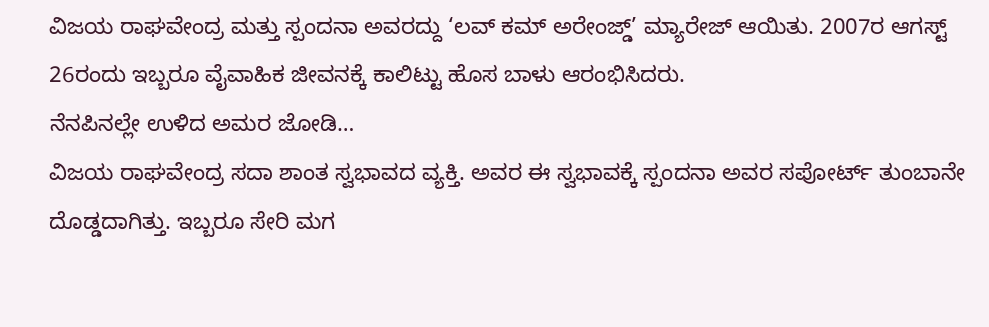ವಿಜಯ ರಾಘವೇಂದ್ರ ಮತ್ತು ಸ್ಪಂದನಾ ಅವರದ್ದು ‘ಲವ್ ಕಮ್ ಅರೇಂಜ್ಡ್’ ಮ್ಯಾರೇಜ್ ಆಯಿತು. 2007ರ ಆಗಸ್ಟ್ 26ರಂದು ಇಬ್ಬರೂ ವೈವಾಹಿಕ ಜೀವನಕ್ಕೆ ಕಾಲಿಟ್ಟು ಹೊಸ ಬಾಳು ಆರಂಭಿಸಿದರು.
ನೆನಪಿನಲ್ಲೇ ಉಳಿದ ಅಮರ ಜೋಡಿ…
ವಿಜಯ ರಾಘವೇಂದ್ರ ಸದಾ ಶಾಂತ ಸ್ವಭಾವದ ವ್ಯಕ್ತಿ. ಅವರ ಈ ಸ್ವಭಾವಕ್ಕೆ ಸ್ಪಂದನಾ ಅವರ ಸಪೋರ್ಟ್ ತುಂಬಾನೇ ದೊಡ್ಡದಾಗಿತ್ತು. ಇಬ್ಬರೂ ಸೇರಿ ಮಗ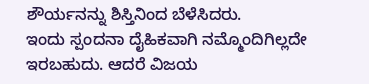ಶೌರ್ಯನನ್ನು ಶಿಸ್ತಿನಿಂದ ಬೆಳೆಸಿದರು.
ಇಂದು ಸ್ಪಂದನಾ ದೈಹಿಕವಾಗಿ ನಮ್ಮೊಂದಿಗಿಲ್ಲದೇ ಇರಬಹುದು. ಆದರೆ ವಿಜಯ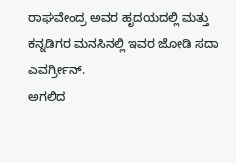ರಾಘವೇಂದ್ರ ಅವರ ಹೃದಯದಲ್ಲಿ ಮತ್ತು ಕನ್ನಡಿಗರ ಮನಸಿನಲ್ಲಿ ಇವರ ಜೋಡಿ ಸದಾ ಎವರ್ಗ್ರೀನ್.
ಅಗಲಿದ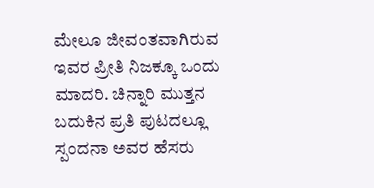ಮೇಲೂ ಜೀವಂತವಾಗಿರುವ ಇವರ ಪ್ರೀತಿ ನಿಜಕ್ಕೂ ಒಂದು ಮಾದರಿ. ಚಿನ್ನಾರಿ ಮುತ್ತನ ಬದುಕಿನ ಪ್ರತಿ ಪುಟದಲ್ಲೂ ಸ್ಪಂದನಾ ಅವರ ಹೆಸರು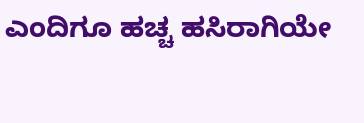ಎಂದಿಗೂ ಹಚ್ಚ ಹಸಿರಾಗಿಯೇ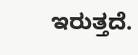ಇರುತ್ತದೆ.